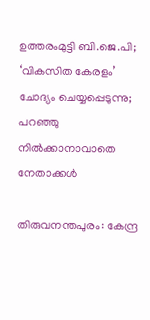ഉത്തരംമുട്ടി ബി.ജെ.പി; ‘വികസിത കേരളം’ ചോദ്യം ചെയ്യപ്പെടുന്നു; പറഞ്ഞു നിൽക്കാനാവാതെ നേതാക്കൾ

തിരുവനന്തപുരം: കേന്ദ്ര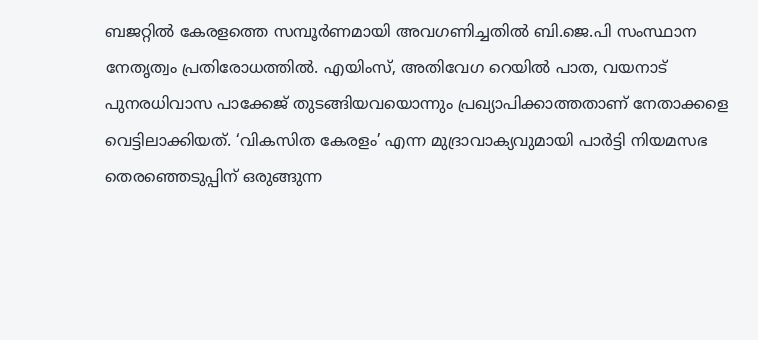ബജറ്റിൽ കേരളത്തെ സമ്പൂർണമായി അവഗണിച്ചതിൽ ബി.ജെ.പി സംസ്ഥാന നേതൃത്വം പ്രതിരോധത്തിൽ. എയിംസ്, അതിവേഗ റെയിൽ പാത, വയനാട് പുനരധിവാസ പാക്കേജ് തുടങ്ങിയവയൊന്നും പ്രഖ്യാപിക്കാത്തതാണ് നേതാക്കളെ വെട്ടിലാക്കിയത്. ‘വികസിത കേരളം’ എന്ന മുദ്രാവാക്യവുമായി പാർട്ടി നിയമസഭ തെരഞ്ഞെടുപ്പിന് ഒരുങ്ങുന്ന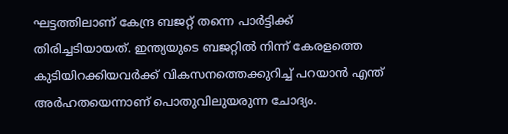ഘട്ടത്തിലാണ് കേന്ദ്ര ബജറ്റ് തന്നെ പാർട്ടിക്ക് തിരിച്ചടിയായത്. ഇന്ത്യയുടെ ബജറ്റിൽ നിന്ന് കേരളത്തെ കുടിയിറക്കിയവർക്ക് വികസനത്തെക്കുറിച്ച് പറയാൻ എന്ത് അർഹതയെന്നാണ് പൊതുവിലുയരുന്ന ചോദ്യം.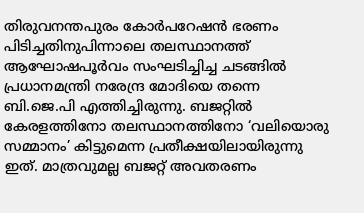തിരുവനന്തപുരം കോർപറേഷൻ ഭരണം പിടിച്ചതിനുപിന്നാലെ തലസ്ഥാനത്ത് ആഘോഷപൂർവം സംഘടിച്ചിച്ച ചടങ്ങിൽ പ്രധാനമന്ത്രി നരേന്ദ്ര മോദിയെ തന്നെ ബി.ജെ.പി എത്തിച്ചിരുന്നു. ബജറ്റിൽ കേരളത്തിനോ തലസ്ഥാനത്തിനോ ‘വലിയൊരു സമ്മാനം’ കിട്ടുമെന്ന പ്രതീക്ഷയിലായിരുന്നു ഇത്. മാത്രവുമല്ല ബജറ്റ് അവതരണം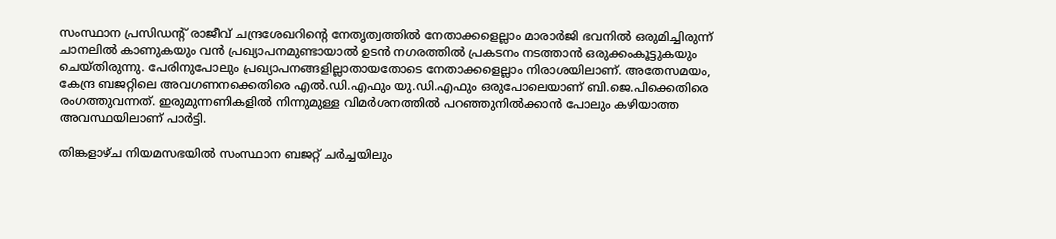സംസ്ഥാന പ്രസിഡന്‍റ് രാജീവ് ചന്ദ്രശേഖറിന്‍റെ നേതൃത്വത്തിൽ നേതാക്കളെല്ലാം മാരാർജി ഭവനിൽ ഒരുമിച്ചിരുന്ന് ചാനലിൽ കാണുകയും വൻ പ്രഖ്യാപനമുണ്ടായാൽ ഉടൻ നഗരത്തിൽ പ്രകടനം നടത്താൻ ഒരുക്കംകൂട്ടുകയും ചെയ്തിരുന്നു. പേരിനുപോലും പ്രഖ്യാപനങ്ങളില്ലാതായതോടെ നേതാക്കളെല്ലാം നിരാശയിലാണ്. അതേസമയം, കേന്ദ്ര ബജറ്റിലെ അവഗണനക്കെതിരെ എൽ.ഡി.എഫും യു.ഡി.എഫും ഒരുപോലെയാണ് ബി.ജെ.പിക്കെതിരെ രംഗത്തുവന്നത്. ഇരുമുന്നണികളിൽ നിന്നുമുള്ള വിമർശനത്തിൽ പറഞ്ഞുനിൽക്കാൻ പോലും കഴിയാത്ത അവസ്ഥയിലാണ് പാർട്ടി.

തിങ്കളാഴ്ച നിയമസഭയിൽ സംസ്ഥാന ബജറ്റ് ചർച്ചയിലും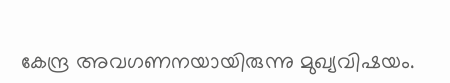കേന്ദ്ര അവഗണനയായിരുന്നു മുഖ്യവിഷയം.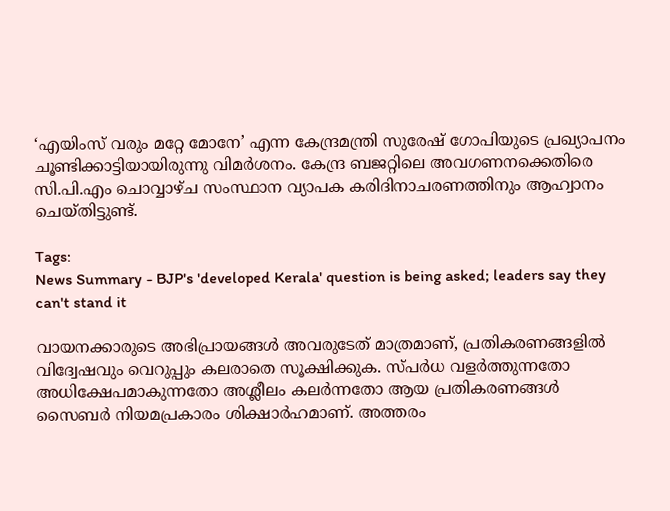‘എയിംസ് വരും മറ്റേ മോനേ’ എന്ന കേന്ദ്രമന്ത്രി സുരേഷ് ഗോപിയുടെ പ്രഖ്യാപനം ചൂണ്ടിക്കാട്ടിയായിരുന്നു വിമർശനം. കേന്ദ്ര ബജറ്റിലെ അവഗണനക്കെതിരെ സി.പി.എം ചൊവ്വാഴ്ച സംസ്ഥാന വ്യാപക കരിദിനാചരണത്തിനും ആഹ്വാനം ചെയ്തിട്ടുണ്ട്.

Tags:
News Summary - BJP's 'developed Kerala' question is being asked; leaders say they can't stand it

വായനക്കാരുടെ അഭിപ്രായങ്ങള്‍ അവരുടേത് മാത്രമാണ്, പ്രതികരണങ്ങളിൽ വിദ്വേഷവും വെറുപ്പും കലരാതെ സൂക്ഷിക്കുക. സ്പർധ വളർത്തുന്നതോ അധിക്ഷേപമാകുന്നതോ അശ്ലീലം കലർന്നതോ ആയ പ്രതികരണങ്ങൾ സൈബർ നിയമപ്രകാരം ശിക്ഷാർഹമാണ്. അത്തരം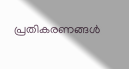പ്രതികരണങ്ങൾ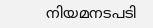നിയമനടപടി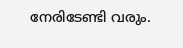നേരിടേണ്ടി വരും.